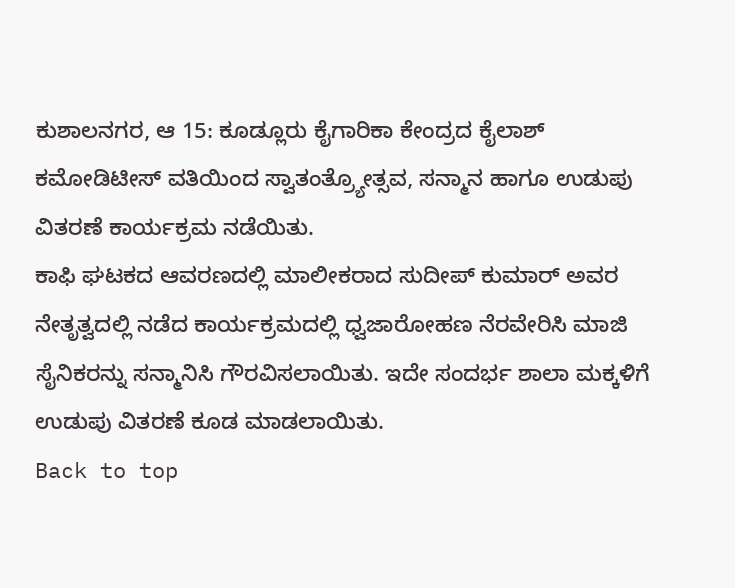ಕುಶಾಲನಗರ, ಆ 15: ಕೂಡ್ಲೂರು ಕೈಗಾರಿಕಾ ಕೇಂದ್ರದ ಕೈಲಾಶ್ ಕಮೋಡಿಟೀಸ್ ವತಿಯಿಂದ ಸ್ವಾತಂತ್ರ್ಯೋತ್ಸವ, ಸನ್ಮಾನ ಹಾಗೂ ಉಡುಪು ವಿತರಣೆ ಕಾರ್ಯಕ್ರಮ ನಡೆಯಿತು.
ಕಾಫಿ ಘಟಕದ ಆವರಣದಲ್ಲಿ ಮಾಲೀಕರಾದ ಸುದೀಪ್ ಕುಮಾರ್ ಅವರ ನೇತೃತ್ವದಲ್ಲಿ ನಡೆದ ಕಾರ್ಯಕ್ರಮದಲ್ಲಿ ಧ್ವಜಾರೋಹಣ ನೆರವೇರಿಸಿ ಮಾಜಿ ಸೈನಿಕರನ್ನು ಸನ್ಮಾನಿಸಿ ಗೌರವಿಸಲಾಯಿತು. ಇದೇ ಸಂದರ್ಭ ಶಾಲಾ ಮಕ್ಕಳಿಗೆ ಉಡುಪು ವಿತರಣೆ ಕೂಡ ಮಾಡಲಾಯಿತು.
Back to top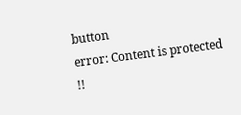button
error: Content is protected !!